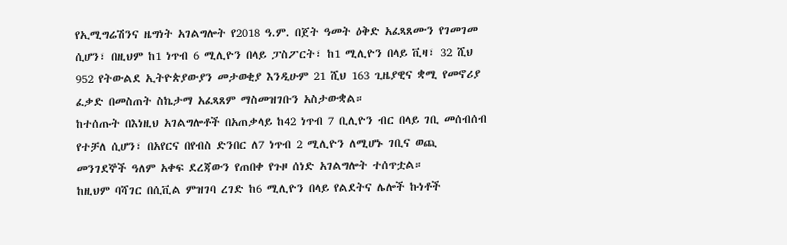የኢሚግሬሽንና ዜግነት አገልግሎት የ2018 ዓ.ም. በጀት ዓመት ዕቅድ አፈጻጸሙን የገመገመ ሲሆን፣ በዚህም ከ1 ነጥብ 6 ሚሊዮን በላይ ፓስፖርት፣ ከ1 ሚሊዮን በላይ ቪዛ፣ 32 ሺህ 952 የትውልደ ኢትዮጵያውያን መታወቂያ እንዲሁም 21 ሺህ 163 ጊዜያዊና ቋሚ የመኖሪያ ፈቃድ በመስጠት ስኬታማ አፈጻጸም ማስመዝገቡን አስታውቋል።
ከተሰጡት በእነዚህ አገልግሎቶች በአጠቃላይ ከ42 ነጥብ 7 ቢሊዮን ብር በላይ ገቢ መሰብሰብ የተቻለ ሲሆን፣ በአየርና በየብስ ድንበር ለ7 ነጥብ 2 ሚሊዮን ለሚሆኑ ገቢና ወጪ መንገደኞች ዓለም አቀፍ ደረጃውን የጠበቀ የጉዞ ሰነድ አገልግሎት ተሰጥቷል።
ከዚህም ባሻገር በሲቪል ምዝገባ ረገድ ከ6 ሚሊዮን በላይ የልደትና ሌሎች ኩነቶች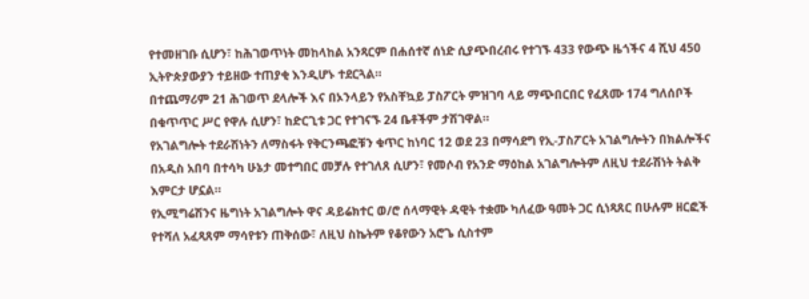የተመዘገቡ ሲሆን፣ ከሕገወጥነት መከላከል አንጻርም በሐሰተኛ ሰነድ ሲያጭበረብሩ የተገኙ 433 የውጭ ዜጎችና 4 ሺህ 450 ኢትዮጵያውያን ተይዘው ተጠያቂ እንዲሆኑ ተደርጓል።
በተጨማሪም 21 ሕገወጥ ደላሎች እና በኦንላይን የአስቸኳይ ፓስፖርት ምዝገባ ላይ ማጭበርበር የፈጸሙ 174 ግለሰቦች በቁጥጥር ሥር የዋሉ ሲሆን፣ ከድርጊቱ ጋር የተገናኙ 24 ቤቶችም ታሽገዋል።
የአገልግሎት ተደራሽነትን ለማስፋት የቅርንጫፎቹን ቁጥር ከነባር 12 ወደ 23 በማሳደግ የኢ-ፓስፖርት አገልግሎትን በክልሎችና በአዲስ አበባ በተሳካ ሁኔታ መተግበር መቻሉ የተገለጸ ሲሆን፣ የመሶብ የአንድ ማዕከል አገልግሎትም ለዚህ ተደራሽነት ትልቅ እምርታ ሆኗል።
የኢሚግሬሽንና ዜግነት አገልግሎት ዋና ዳይሬክተር ወ/ሮ ሰላማዊት ዳዊት ተቋሙ ካለፈው ዓመት ጋር ሲነጻጸር በሁሉም ዘርፎች የተሻለ አፈጻጸም ማሳየቱን ጠቅሰው፣ ለዚህ ስኬትም የቆየውን አሮጌ ሲስተም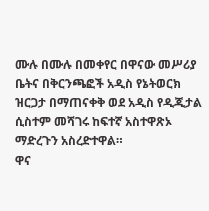ሙሉ በሙሉ በመቀየር በዋናው መሥሪያ ቤትና በቅርንጫፎች አዲስ የኔትወርክ ዝርጋታ በማጠናቀቅ ወደ አዲስ የዲጂታል ሲስተም መሻገሩ ከፍተኛ አስተዋጽኦ ማድረጉን አስረድተዋል።
ዋና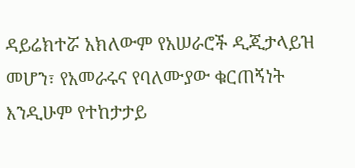ዳይሬክተሯ አክለውም የአሠራሮች ዲጂታላይዝ መሆን፣ የአመራሩና የባለሙያው ቁርጠኝነት እንዲሁም የተከታታይ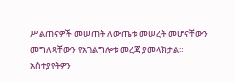ሥልጠናዎች መሠጠት ለውጤቱ መሠረት መሆናቸውን መግለጻቸውን የአገልግሎቱ መረጃ ያመላክታል።
አስተያየትዎን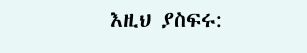እዚህ ያስፍሩ: